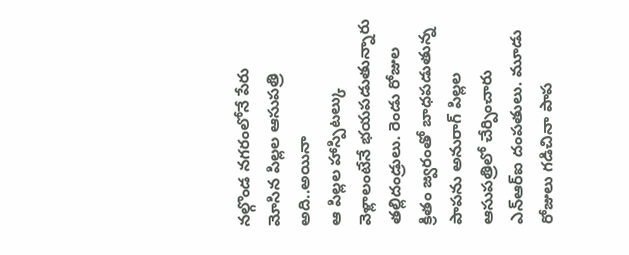నల్గొండ నగరంలోనే పేరు మోసిన పిల్లల ఆసుపత్రి అది..అయినా
ఆ పిల్లల హాస్పిటల్కు వెళ్లాలంటేనే భయపడుతున్నారు తల్లిదండ్రులు. రెండు రోజుల క్రితం జ్వరంతో బాధపడుతున్న పాపను అనురాగ్ పిల్లల ఆసుపత్రిలో చేర్పించారు ఎన్ఆర్ఐ దంపతులు. మూడు రోజులు గడిచినా పాప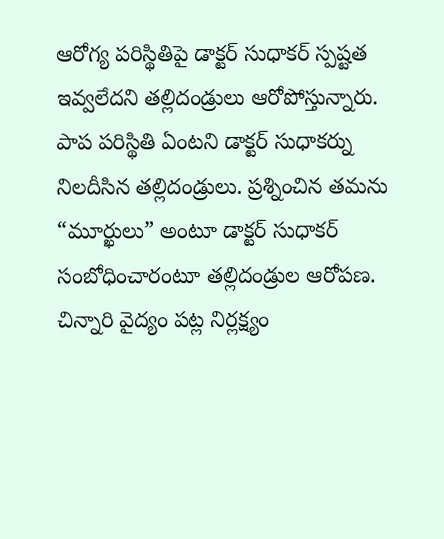ఆరోగ్య పరిస్థితిపై డాక్టర్ సుధాకర్ స్పష్టత ఇవ్వలేదని తల్లిదండ్రులు ఆరోపోస్తున్నారు.
పాప పరిస్థితి ఏంటని డాక్టర్ సుధాకర్ను నిలదీసిన తల్లిదండ్రులు. ప్రశ్నించిన తమను “మూర్ఖులు” అంటూ డాక్టర్ సుధాకర్ సంబోధించారంటూ తల్లిదండ్రుల ఆరోపణ. చిన్నారి వైద్యం పట్ల నిర్లక్ష్యం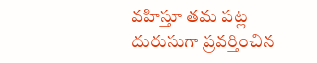వహిస్తూ తమ పట్ల దురుసుగా ప్రవర్తించిన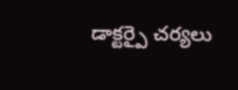డాక్టర్పై చర్యలు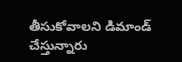తీసుకోవాలని డిమాండ్ చేస్తున్నారు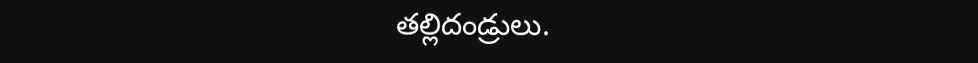తల్లిదండ్రులు.